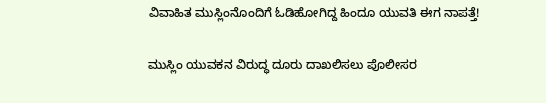ವಿವಾಹಿತ ಮುಸ್ಲಿಂನೊಂದಿಗೆ ಓಡಿಹೋಗಿದ್ದ ಹಿಂದೂ ಯುವತಿ ಈಗ ನಾಪತ್ತೆ!

ಮುಸ್ಲಿಂ ಯುವಕನ ವಿರುದ್ಧ ದೂರು ದಾಖಲಿಸಲು ಪೊಲೀಸರ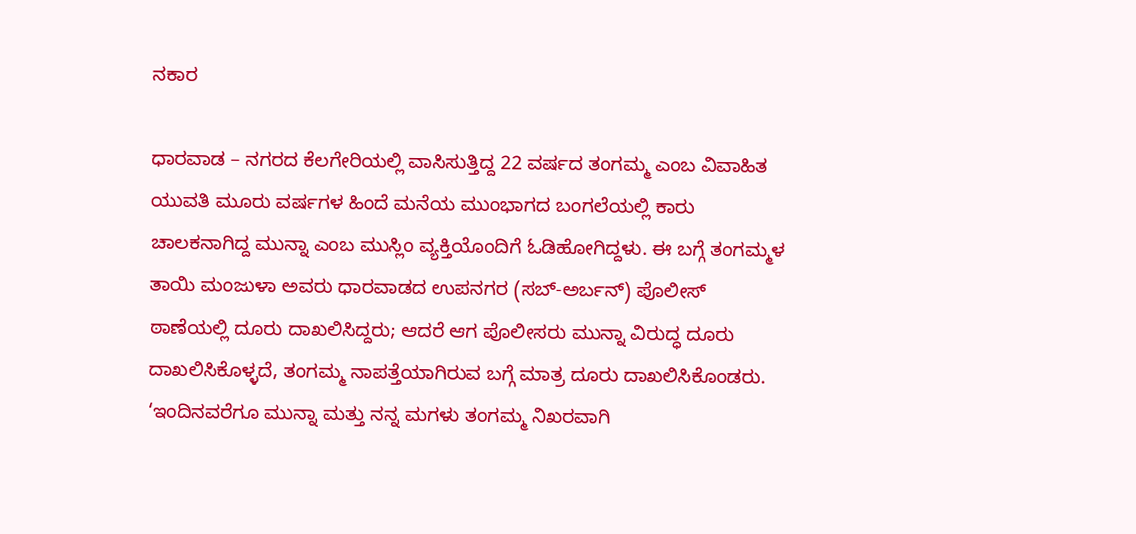ನಕಾರ

ಧಾರವಾಡ – ನಗರದ ಕೆಲಗೇರಿಯಲ್ಲಿ ವಾಸಿಸುತ್ತಿದ್ದ 22 ವರ್ಷದ ತಂಗಮ್ಮ ಎಂಬ ವಿವಾಹಿತ ಯುವತಿ ಮೂರು ವರ್ಷಗಳ ಹಿಂದೆ ಮನೆಯ ಮುಂಭಾಗದ ಬಂಗಲೆಯಲ್ಲಿ ಕಾರು ಚಾಲಕನಾಗಿದ್ದ ಮುನ್ನಾ ಎಂಬ ಮುಸ್ಲಿಂ ವ್ಯಕ್ತಿಯೊಂದಿಗೆ ಓಡಿಹೋಗಿದ್ದಳು. ಈ ಬಗ್ಗೆ ತಂಗಮ್ಮಳ ತಾಯಿ ಮಂಜುಳಾ ಅವರು ಧಾರವಾಡದ ಉಪನಗರ (ಸಬ್-ಅರ್ಬನ್) ಪೊಲೀಸ್ ಠಾಣೆಯಲ್ಲಿ ದೂರು ದಾಖಲಿಸಿದ್ದರು; ಆದರೆ ಆಗ ಪೊಲೀಸರು ಮುನ್ನಾ ವಿರುದ್ಧ ದೂರು ದಾಖಲಿಸಿಕೊಳ್ಳದೆ, ತಂಗಮ್ಮ ನಾಪತ್ತೆಯಾಗಿರುವ ಬಗ್ಗೆ ಮಾತ್ರ ದೂರು ದಾಖಲಿಸಿಕೊಂಡರು. ‘ಇಂದಿನವರೆಗೂ ಮುನ್ನಾ ಮತ್ತು ನನ್ನ ಮಗಳು ತಂಗಮ್ಮ ನಿಖರವಾಗಿ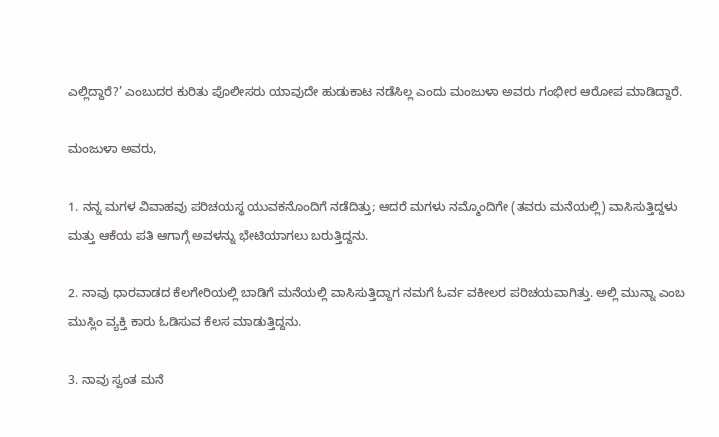ಎಲ್ಲಿದ್ದಾರೆ?’ ಎಂಬುದರ ಕುರಿತು ಪೊಲೀಸರು ಯಾವುದೇ ಹುಡುಕಾಟ ನಡೆಸಿಲ್ಲ ಎಂದು ಮಂಜುಳಾ ಅವರು ಗಂಭೀರ ಆರೋಪ ಮಾಡಿದ್ದಾರೆ.

ಮಂಜುಳಾ ಅವರು,

1. ನನ್ನ ಮಗಳ ವಿವಾಹವು ಪರಿಚಯಸ್ಥ ಯುವಕನೊಂದಿಗೆ ನಡೆದಿತ್ತು; ಆದರೆ ಮಗಳು ನಮ್ಮೊಂದಿಗೇ (ತವರು ಮನೆಯಲ್ಲಿ) ವಾಸಿಸುತ್ತಿದ್ದಳು ಮತ್ತು ಆಕೆಯ ಪತಿ ಆಗಾಗ್ಗೆ ಅವಳನ್ನು ಭೇಟಿಯಾಗಲು ಬರುತ್ತಿದ್ದನು.

2. ನಾವು ಧಾರವಾಡದ ಕೆಲಗೇರಿಯಲ್ಲಿ ಬಾಡಿಗೆ ಮನೆಯಲ್ಲಿ ವಾಸಿಸುತ್ತಿದ್ದಾಗ ನಮಗೆ ಓರ್ವ ವಕೀಲರ ಪರಿಚಯವಾಗಿತ್ತು. ಅಲ್ಲಿ ಮುನ್ನಾ ಎಂಬ ಮುಸ್ಲಿಂ ವ್ಯಕ್ತಿ ಕಾರು ಓಡಿಸುವ ಕೆಲಸ ಮಾಡುತ್ತಿದ್ದನು.

3. ನಾವು ಸ್ವಂತ ಮನೆ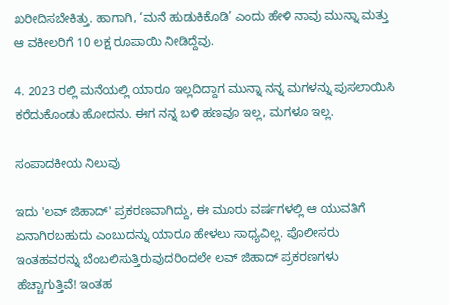ಖರೀದಿಸಬೇಕಿತ್ತು. ಹಾಗಾಗಿ, ‘ಮನೆ ಹುಡುಕಿಕೊಡಿ’ ಎಂದು ಹೇಳಿ ನಾವು ಮುನ್ನಾ ಮತ್ತು ಆ ವಕೀಲರಿಗೆ 10 ಲಕ್ಷ ರೂಪಾಯಿ ನೀಡಿದ್ದೆವು.

4. 2023 ರಲ್ಲಿ ಮನೆಯಲ್ಲಿ ಯಾರೂ ಇಲ್ಲದಿದ್ದಾಗ ಮುನ್ನಾ ನನ್ನ ಮಗಳನ್ನು ಪುಸಲಾಯಿಸಿ ಕರೆದುಕೊಂಡು ಹೋದನು. ಈಗ ನನ್ನ ಬಳಿ ಹಣವೂ ಇಲ್ಲ, ಮಗಳೂ ಇಲ್ಲ.

ಸಂಪಾದಕೀಯ ನಿಲುವು

ಇದು 'ಲವ್ ಜಿಹಾದ್' ಪ್ರಕರಣವಾಗಿದ್ದು, ಈ ಮೂರು ವರ್ಷಗಳಲ್ಲಿ ಆ ಯುವತಿಗೆ ಏನಾಗಿರಬಹುದು ಎಂಬುದನ್ನು ಯಾರೂ ಹೇಳಲು ಸಾಧ್ಯವಿಲ್ಲ. ಪೊಲೀಸರು ಇಂತಹವರನ್ನು ಬೆಂಬಲಿಸುತ್ತಿರುವುದರಿಂದಲೇ ಲವ್ ಜಿಹಾದ್ ಪ್ರಕರಣಗಳು ಹೆಚ್ಚಾಗುತ್ತಿವೆ! ಇಂತಹ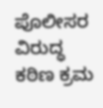ಪೊಲೀಸರ ವಿರುದ್ಧ ಕಠಿಣ ಕ್ರಮ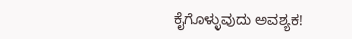ಕೈಗೊಳ್ಳುವುದು ಅವಶ್ಯಕ!